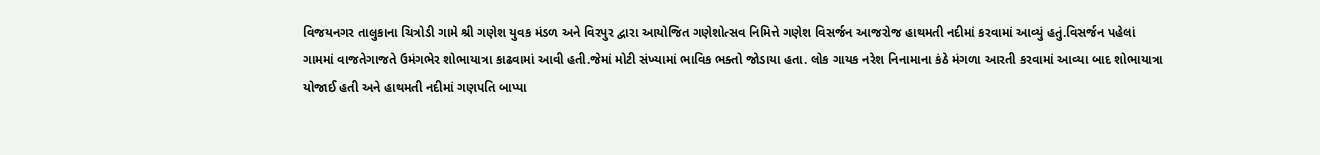વિજયનગર તાલુકાના ચિત્રોડી ગામે શ્રી ગણેશ યુવક મંડળ અને વિરપુર દ્વારા આયોજિત ગણેશોત્સવ નિમિત્તે ગણેશ વિસર્જન આજરોજ હાથમતી નદીમાં કરવામાં આવ્યું હતું.વિસર્જન પહેલાં ગામમાં વાજતેગાજતે ઉમંગભેર શોભાયાત્રા કાઢવામાં આવી હતી.જેમાં મોટી સંખ્યામાં ભાવિક ભક્તો જોડાયા હતા. લોક ગાયક નરેશ નિનામાના કંઠે મંગળા આરતી કરવામાં આવ્યા બાદ શોભાયાત્રા યોજાઈ હતી અને હાથમતી નદીમાં ગણપતિ બાપ્પા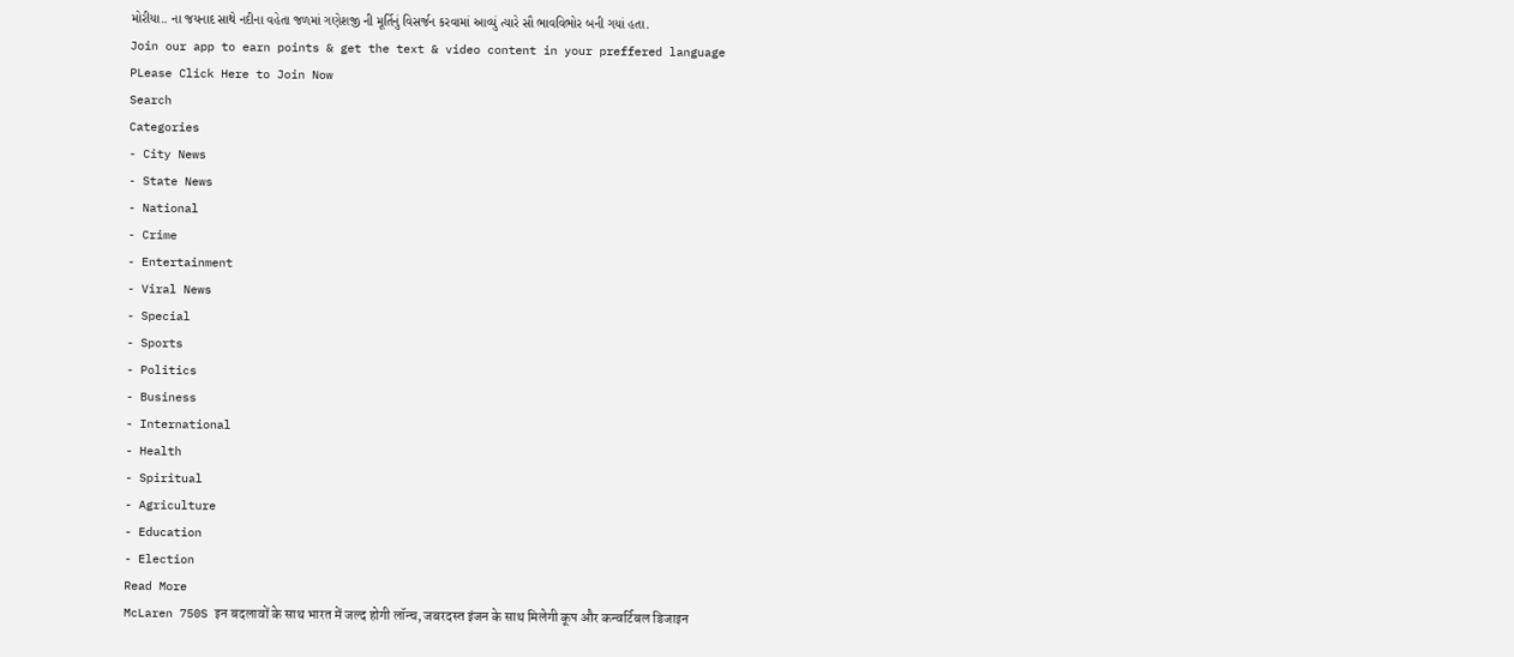મોરીયા.. ના જયનાદ સાથે નદીના વહેતા જળમાં ગણેશજી ની મૂર્તિનું વિસર્જન કરવામાં આવ્યું ત્યારે સૌ ભાવવિભોર બની ગયાં હતા.
Join our app to earn points & get the text & video content in your preffered language
PLease Click Here to Join Now
Search
Categories
- City News
- State News
- National
- Crime
- Entertainment
- Viral News
- Special
- Sports
- Politics
- Business
- International
- Health
- Spiritual
- Agriculture
- Education
- Election
Read More
McLaren 750S इन बदलावों के साथ भारत में जल्द होगी लॉन्च, जबरदस्त इंजन के साथ मिलेगी कूप और कन्वर्टिबल डिजाइन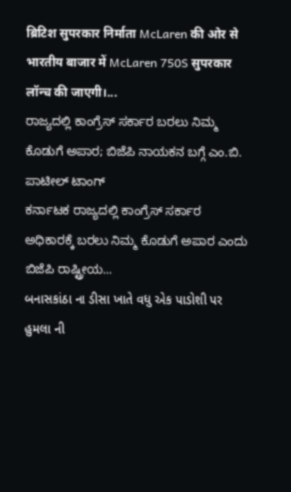ब्रिटिश सुपरकार निर्माता McLaren की ओर से भारतीय बाजार में McLaren 750S सुपरकार लॉन्च की जाएगी।...
ರಾಜ್ಯದಲ್ಲಿ ಕಾಂಗ್ರೆಸ್ ಸರ್ಕಾರ ಬರಲು ನಿಮ್ಮ ಕೊಡುಗೆ ಅಪಾರ; ಬಿಜೆಪಿ ನಾಯಕನ ಬಗ್ಗೆ ಎಂ.ಬಿ. ಪಾಟೀಲ್ ಟಾಂಗ್
ಕರ್ನಾಟಕ ರಾಜ್ಯದಲ್ಲಿ ಕಾಂಗ್ರೆಸ್ ಸರ್ಕಾರ ಅಧಿಕಾರಕ್ಕೆ ಬರಲು ನಿಮ್ಮ ಕೊಡುಗೆ ಅಪಾರ ಎಂದು ಬಿಜೆಪಿ ರಾಷ್ಟ್ರೀಯ...
બનાસકાંઠા ના ડીસા ખાતે વધુ એક પાડોશી પર હુમલા ની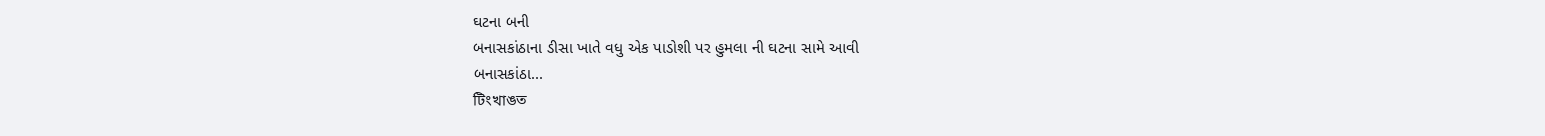ઘટના બની
બનાસકાંઠાના ડીસા ખાતે વધુ એક પાડોશી પર હુમલા ની ઘટના સામે આવી
બનાસકાંઠા...
টিংখাঙত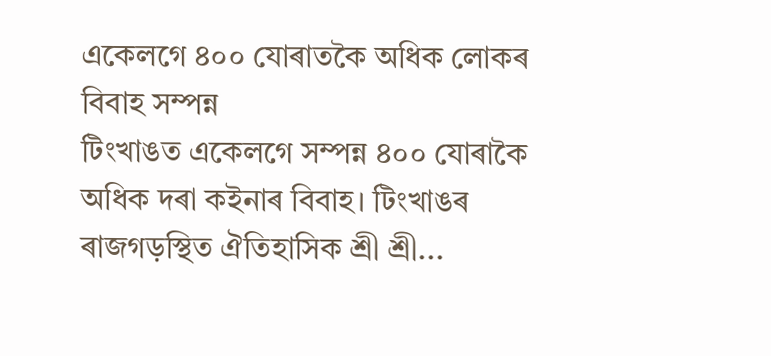একেলগে ৪০০ যোৰাতকৈ অধিক লোকৰ বিবাহ সম্পন্ন
টিংখাঙত একেলগে সম্পন্ন ৪০০ যোৰাকৈ অধিক দৰা কইনাৰ বিবাহ। টিংখাঙৰ ৰাজগড়স্থিত ঐতিহাসিক শ্ৰী শ্ৰী...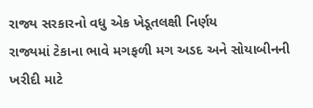રાજ્ય સરકારનો વધુ એક ખેડૂતલક્ષી નિર્ણય
રાજ્યમાં ટેકાના ભાવે મગફળી મગ અડદ અને સોયાબીનની ખરીદી માટે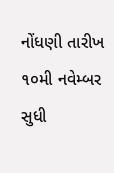નોંધણી તારીખ ૧૦મી નવેમ્બર સુધી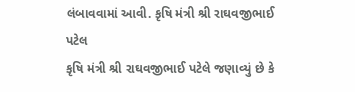લંબાવવામાં આવી. કૃષિ મંત્રી શ્રી રાઘવજીભાઈ પટેલ
કૃષિ મંત્રી શ્રી રાઘવજીભાઈ પટેલે જણાવ્યું છે કે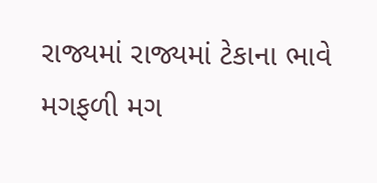રાજ્યમાં રાજ્યમાં ટેકાના ભાવે મગફળી મગ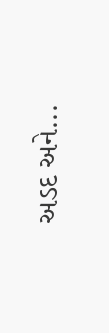અડદ અને...